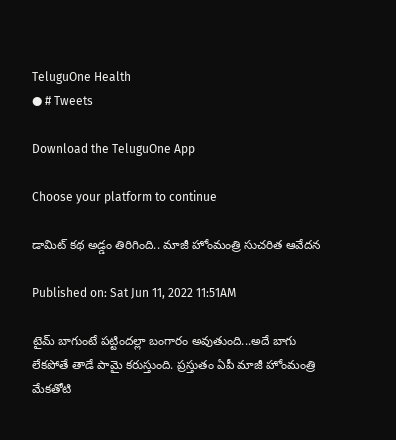TeluguOne Health
● # Tweets

Download the TeluguOne App

Choose your platform to continue

డామిట్ కథ అడ్డం తిరిగింది.. మాజీ హోంమంత్రి సుచరిత ఆవేదన

Published on: Sat Jun 11, 2022 11:51AM

టైమ్ బాగుంటే పట్టిందల్లా బంగారం అవుతుంది...అదే బాగు లేకపోతే తాడే పామై కరుస్తుంది. ప్రస్తుతం ఏపీ మాజీ హోంమంత్రి మేకతోటి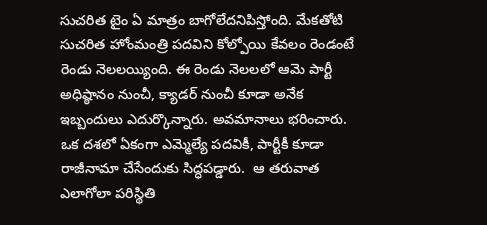సుచరిత టైం ఏ మాత్రం బాగోలేదనిపిస్తోంది. మేకతోటి సుచరిత హోంమంత్రి పదవిని కోల్పోయి కేవలం రెండంటే రెండు నెలలయ్యింది. ఈ రెండు నెలలలో ఆమె పార్టీ అధిష్ఠానం నుంచీ, క్యాడర్ నుంచీ కూడా అనేక ఇబ్బందులు ఎదుర్కొన్నారు. అవమానాలు భరించారు. ఒక దశలో ఏకంగా ఎమ్మెల్యే పదవికీ, పార్టీకీ కూడా రాజీనామా చేసేందుకు సిద్ధపడ్డారు.  ఆ తరువాత ఎలాగోలా పరిస్థితి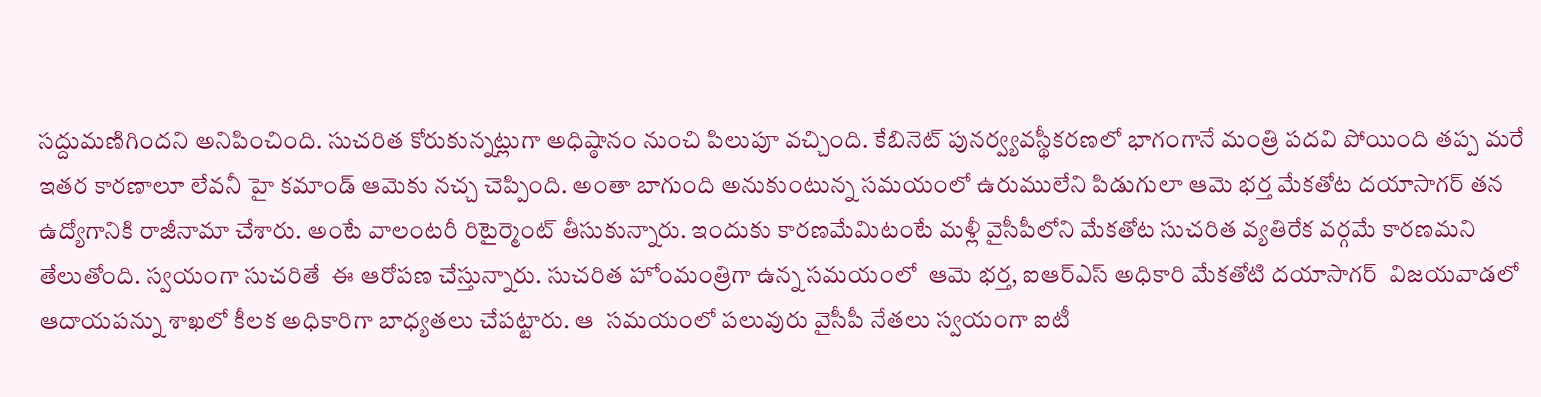సద్దుమణిగిందని అనిపించింది. సుచరిత కోరుకున్నట్లుగా అధిష్ఠానం నుంచి పిలుపూ వచ్చింది. కేబినెట్ పునర్వ్యవస్థీకరణలో భాగంగానే మంత్రి పదవి పోయింది తప్ప మరే ఇతర కారణాలూ లేవనీ హై కమాండ్ ఆమెకు నచ్చ చెప్పింది. అంతా బాగుంది అనుకుంటున్న సమయంలో ఉరుములేని పిడుగులా ఆమె భర్త మేకతోట దయాసాగర్ తన ఉద్యోగానికి రాజీనామా చేశారు. అంటే వాలంటరీ రిటైర్మెంట్ తీసుకున్నారు. ఇందుకు కారణమేమిటంటే మళ్లీ వైసీపీలోని మేకతోట సుచరిత వ్యతిరేక వర్గమే కారణమని తేలుతోంది. స్వయంగా సుచరితే  ఈ ఆరోపణ చేస్తున్నారు. సుచరిత హోంమంత్రిగా ఉన్న సమయంలో  ఆమె భర్త, ఐఆర్ఎస్ అధికారి మేకతోటి దయాసాగర్  విజయవాడలో ఆదాయపన్ను శాఖలో కీలక అధికారిగా బాధ్యతలు చేపట్టారు. ఆ  సమయంలో పలువురు వైసీపీ నేతలు స్వయంగా ఐటీ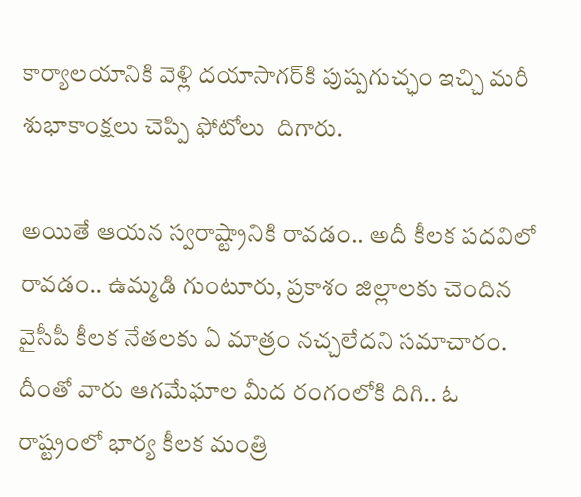కార్యాలయానికి వెళ్లి దయాసాగర్‌కి పుష్పగుచ్ఛం ఇచ్చి మరీ శుభాకాంక్షలు చెప్పి ఫోటోలు  దిగారు.

అయితే ఆయన స్వరాష్ట్రానికి రావడం.. అదీ కీలక పదవిలో రావడం.. ఉమ్మడి గుంటూరు, ప్రకాశం జిల్లాలకు చెందిన వైసీపీ కీలక నేతలకు ఏ మాత్రం నచ్చలేదని సమాచారం. దీంతో వారు ఆగమేఘాల మీద రంగంలోకి దిగి.. ఓ రాష్ట్రంలో భార్య కీలక మంత్రి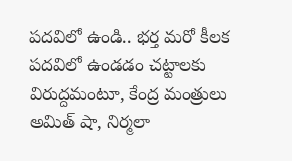పదవిలో ఉండి.. భర్త మరో కీలక పదవిలో ఉండడం చట్టాలకు విరుద్దమంటూ, కేంద్ర మంత్రులు అమిత్ షా, నిర్మలా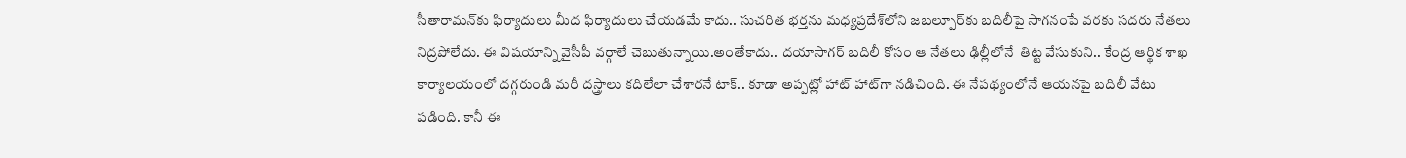సీతారామన్‌కు ఫిర్యాదులు మీద ఫిర్యాదులు చేయడమే కాదు.. సుచరిత భర్తను మధ్యప్రదేశ్‌లోని జబల్పూర్‌కు బదిలీపై సాగనంపే వరకు సదరు నేతలు నిద్రపోలేదు. ఈ విషయాన్ని వైసీపీ వర్గాలే చెబుతున్నాయి.అంతేకాదు.. దయాసాగర్ బదిలీ కోసం ఆ నేతలు ఢిల్లీలోనే  తిట్ట వేసుకుని.. కేంద్ర ఆర్థిక శాఖ కార్యాలయంలో దగ్గరుండి మరీ దస్త్రాలు కదిలేలా చేశారనే టాక్.. కూడా అప్పట్లో హాట్ హాట్‌గా నడిచింది. ఈ నేపథ్యంలోనే ఆయనపై బదిలీ వేటు పడింది. కానీ ఈ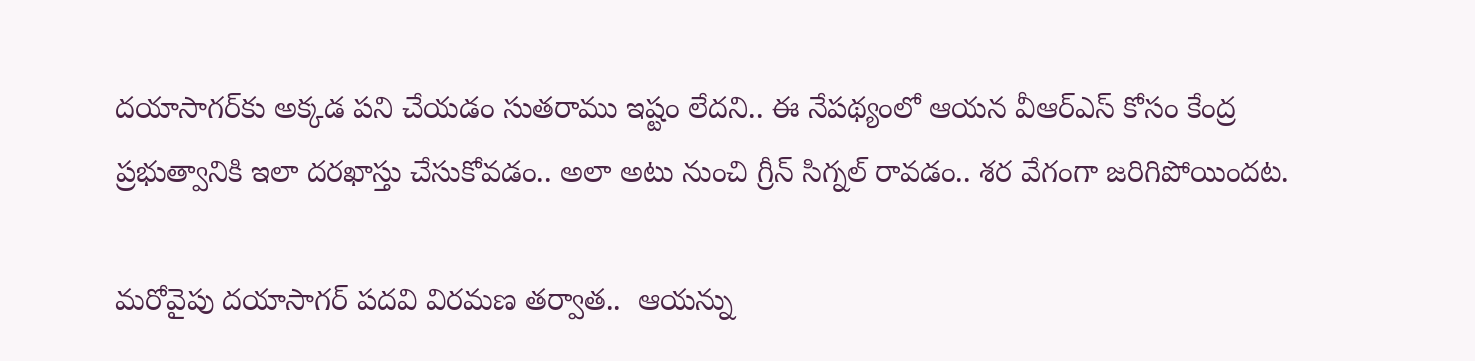దయాసాగర్‌కు అక్కడ పని చేయడం సుతరాము ఇష్టం లేదని.. ఈ నేపథ్యంలో ఆయన వీఆర్ఎస్ కోసం కేంద్ర ప్రభుత్వానికి ఇలా దరఖాస్తు చేసుకోవడం.. అలా అటు నుంచి గ్రీన్ సిగ్నల్ రావడం.. శర వేగంగా జరిగిపోయిందట.

మరోవైపు దయాసాగర్ పదవి విరమణ తర్వాత..  ఆయన్ను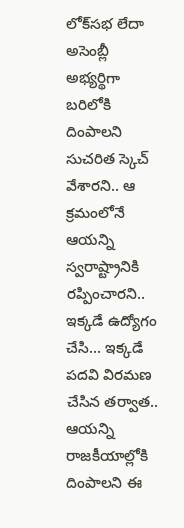లోక్‌సభ లేదా అసెంబ్లీ అభ్యర్థిగా బరిలోకి దింపాలని సుచరిత స్కెచ్ వేశారని.. ఆ క్రమంలోనే ఆయన్ని స్వరాష్ట్రానికి రప్పించారని.. ఇక్కడే ఉద్యోగం చేసి... ఇక్కడే పదవి విరమణ చేసిన తర్వాత.. ఆయన్ని రాజకీయాల్లోకి దింపాలని ఈ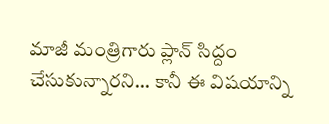మాజీ మంత్రిగారు ప్లాన్ సిద్దం చేసుకున్నారని... కానీ ఈ విషయాన్ని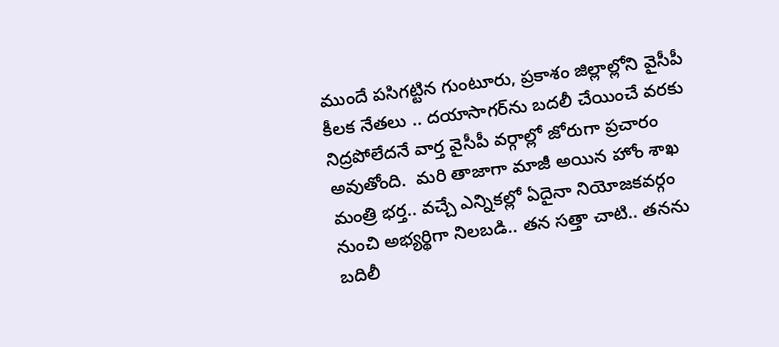ముందే పసిగట్టిన గుంటూరు, ప్రకాశం జిల్లాల్లోని వైసీపీ    కీలక నేతలు .. దయాసాగర్‌ను బదలీ చేయించే వరకు నిద్రపోలేదనే వార్త వైసీపీ వర్గాల్లో జోరుగా ప్రచారం అవుతోంది.  మరి తాజాగా మాజీ అయిన హోం శాఖ మంత్రి భర్త.. వచ్చే ఎన్నికల్లో ఏదైనా నియోజకవర్గం నుంచి అభ్యర్థిగా నిలబడి.. తన సత్తా చాటి.. తనను బదిలీ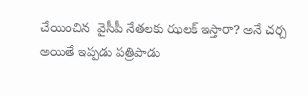చేయించిన  వైసీపీ నేతలకు ఝలక్ ఇస్తారా? అనే చర్చ అయితే ఇప్పడు పత్రిపాడు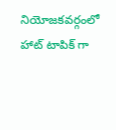నియోజకవర్గంలో హాట్ టాపిక్ గా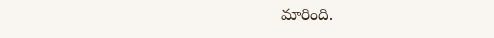మారింది.